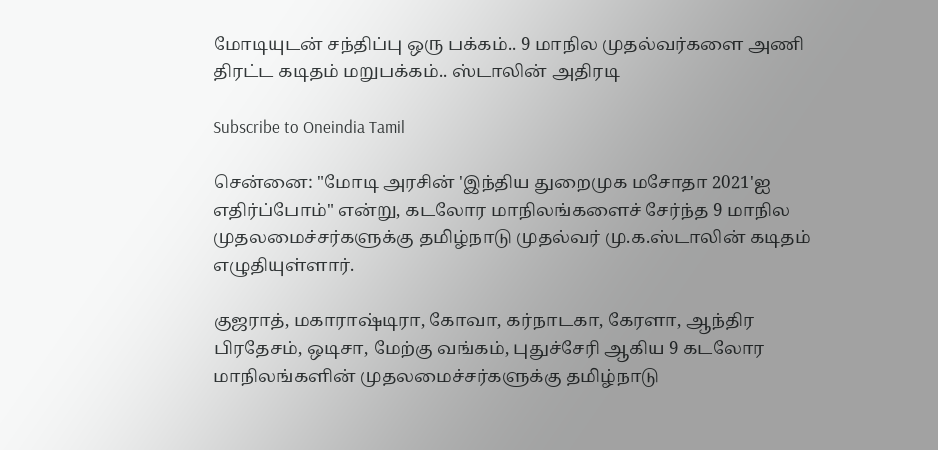மோடியுடன் சந்திப்பு ஒரு பக்கம்.. 9 மாநில முதல்வர்களை அணி திரட்ட கடிதம் மறுபக்கம்.. ஸ்டாலின் அதிரடி

Subscribe to Oneindia Tamil

சென்னை: "மோடி அரசின் 'இந்திய துறைமுக மசோதா 2021'ஐ எதிர்ப்போம்" என்று, கடலோர மாநிலங்களைச் சேர்ந்த 9 மாநில முதலமைச்சர்களுக்கு தமிழ்நாடு முதல்வர் மு.க.ஸ்டாலின் கடிதம் எழுதியுள்ளார்.

குஜராத், மகாராஷ்டிரா, கோவா, கர்நாடகா, கேரளா, ஆந்திர பிரதேசம், ஒடிசா, மேற்கு வங்கம், புதுச்சேரி ஆகிய 9 கடலோர மாநிலங்களின் முதலமைச்சர்களுக்கு தமிழ்நாடு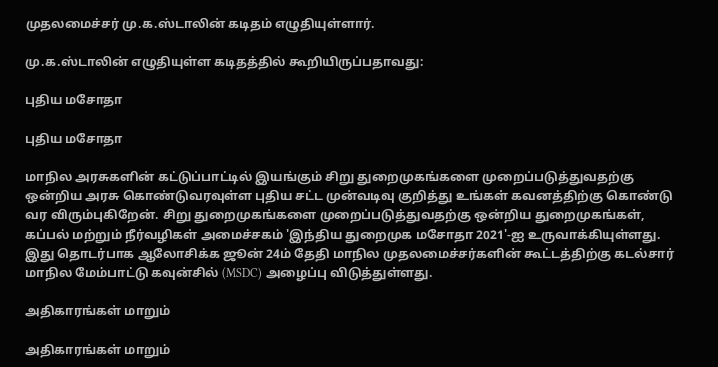முதலமைச்சர் மு.க.ஸ்டாலின் கடிதம் எழுதியுள்ளார்.

மு.க.ஸ்டாலின் எழுதியுள்ள கடிதத்தில் கூறியிருப்பதாவது:

புதிய மசோதா

புதிய மசோதா

மாநில அரசுகளின் கட்டுப்பாட்டில் இயங்கும் சிறு துறைமுகங்களை முறைப்படுத்துவதற்கு ஒன்றிய அரசு கொண்டுவரவுள்ள புதிய சட்ட முன்வடிவு குறித்து உங்கள் கவனத்திற்கு கொண்டு வர விரும்புகிறேன். சிறு துறைமுகங்களை முறைப்படுத்துவதற்கு ஒன்றிய துறைமுகங்கள், கப்பல் மற்றும் நீர்வழிகள் அமைச்சகம் 'இந்திய துறைமுக மசோதா 2021'-ஐ உருவாக்கியுள்ளது. இது தொடர்பாக ஆலோசிக்க ஜூன் 24ம் தேதி மாநில முதலமைச்சர்களின் கூட்டத்திற்கு கடல்சார் மாநில மேம்பாட்டு கவுன்சில் (MSDC) அழைப்பு விடுத்துள்ளது.

அதிகாரங்கள் மாறும்

அதிகாரங்கள் மாறும்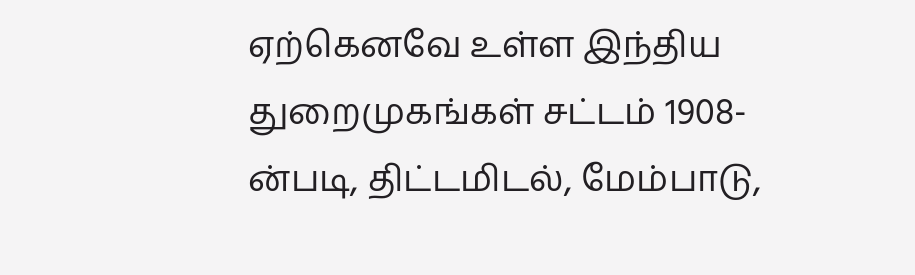ஏற்கெனவே உள்ள இந்திய துறைமுகங்கள் சட்டம் 1908-ன்படி, திட்டமிடல், மேம்பாடு,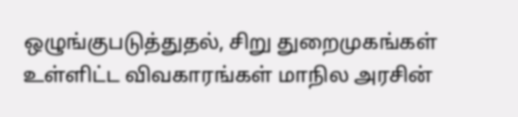ஒழுங்குபடுத்துதல், சிறு துறைமுகங்கள் உள்ளிட்ட விவகாரங்கள் மாநில அரசின்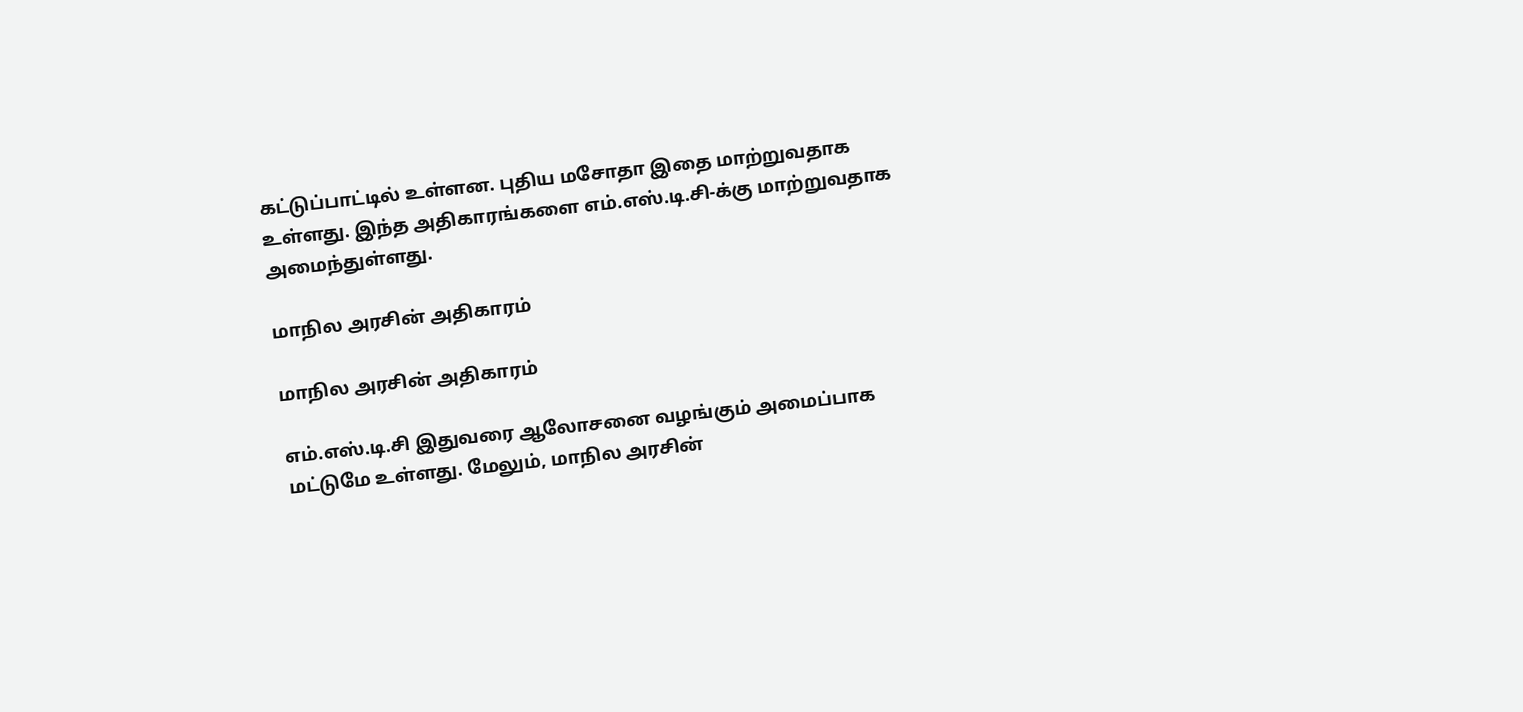கட்டுப்பாட்டில் உள்ளன. புதிய மசோதா இதை மாற்றுவதாக உள்ளது. இந்த அதிகாரங்களை எம்.எஸ்.டி.சி-க்கு மாற்றுவதாக அமைந்துள்ளது.

மாநில அரசின் அதிகாரம்

மாநில அரசின் அதிகாரம்

எம்.எஸ்.டி.சி இதுவரை ஆலோசனை வழங்கும் அமைப்பாக மட்டுமே உள்ளது. மேலும், மாநில அரசின்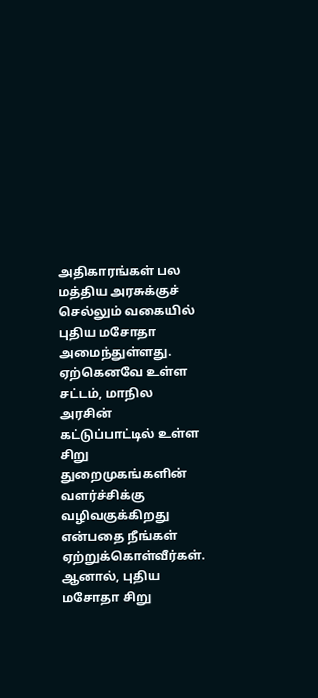அதிகாரங்கள் பல மத்திய அரசுக்குச் செல்லும் வகையில் புதிய மசோதா அமைந்துள்ளது. ஏற்கெனவே உள்ள சட்டம், மாநில அரசின் கட்டுப்பாட்டில் உள்ள சிறு துறைமுகங்களின் வளர்ச்சிக்கு வழிவகுக்கிறது என்பதை நீங்கள் ஏற்றுக்கொள்வீர்கள். ஆனால், புதிய மசோதா சிறு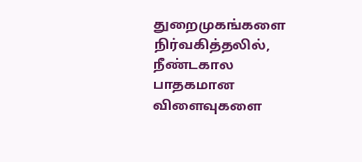துறைமுகங்களை நிர்வகித்தலில், நீண்டகால பாதகமான விளைவுகளை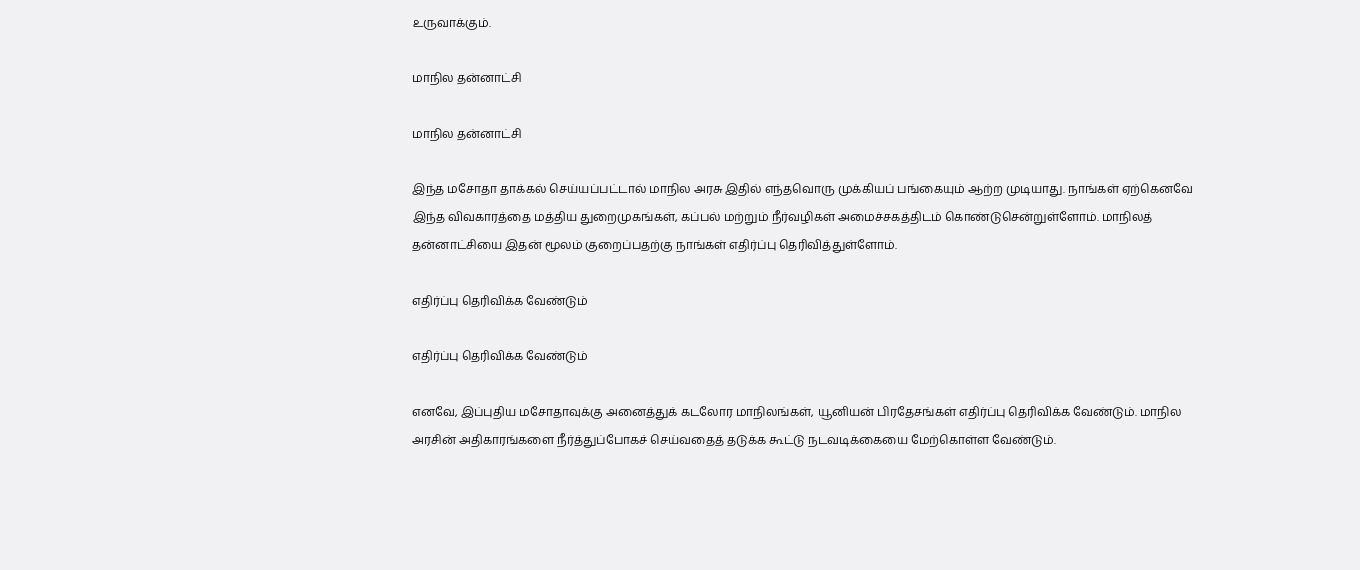உருவாக்கும்.

மாநில தன்னாட்சி

மாநில தன்னாட்சி

இந்த மசோதா தாக்கல் செய்யப்பட்டால் மாநில அரசு இதில் எந்தவொரு முக்கியப் பங்கையும் ஆற்ற முடியாது. நாங்கள் ஏற்கெனவே இந்த விவகாரத்தை மத்திய துறைமுகங்கள், கப்பல் மற்றும் நீர்வழிகள் அமைச்சகத்திடம் கொண்டுசென்றுள்ளோம். மாநிலத் தன்னாட்சியை இதன் மூலம் குறைப்பதற்கு நாங்கள் எதிர்ப்பு தெரிவித்துள்ளோம்.

எதிர்ப்பு தெரிவிக்க வேண்டும்

எதிர்ப்பு தெரிவிக்க வேண்டும்

எனவே, இப்புதிய மசோதாவுக்கு அனைத்துக் கடலோர மாநிலங்கள், யூனியன் பிரதேசங்கள் எதிர்ப்பு தெரிவிக்க வேண்டும். மாநில அரசின் அதிகாரங்களை நீர்த்துப்போகச் செய்வதைத் தடுக்க கூட்டு நடவடிக்கையை மேற்கொள்ள வேண்டும்.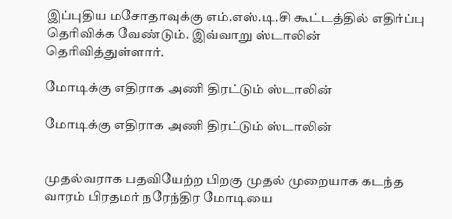இப்புதிய மசோதாவுக்கு எம்.எஸ்.டி.சி கூட்டத்தில் எதிர்ப்பு தெரிவிக்க வேண்டும். இவ்வாறு ஸ்டாலின் தெரிவித்துள்ளார்.

மோடிக்கு எதிராக அணி திரட்டும் ஸ்டாலின்

மோடிக்கு எதிராக அணி திரட்டும் ஸ்டாலின்


முதல்வராக பதவியேற்ற பிறகு முதல் முறையாக கடந்த வாரம் பிரதமர் நரேந்திர மோடியை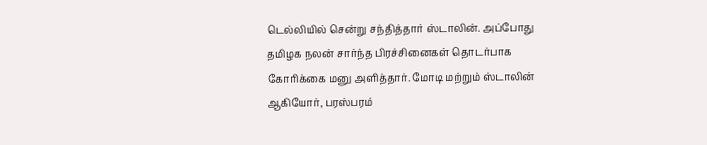டெல்லியில் சென்று சந்தித்தார் ஸ்டாலின். அப்போது தமிழக நலன் சார்ந்த பிரச்சினைகள் தொடர்பாக கோரிக்கை மனு அளித்தார். மோடி மற்றும் ஸ்டாலின் ஆகியோர், பரஸ்பரம்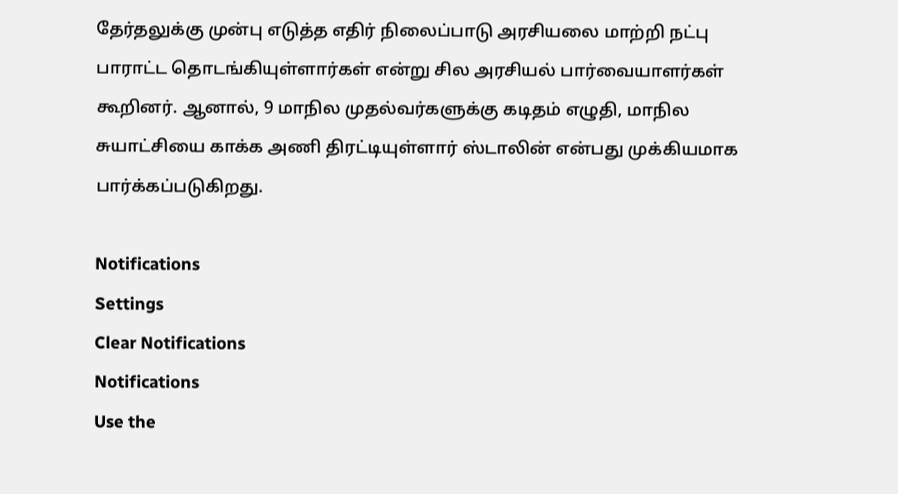தேர்தலுக்கு முன்பு எடுத்த எதிர் நிலைப்பாடு அரசியலை மாற்றி நட்பு பாராட்ட தொடங்கியுள்ளார்கள் என்று சில அரசியல் பார்வையாளர்கள் கூறினர். ஆனால், 9 மாநில முதல்வர்களுக்கு கடிதம் எழுதி, மாநில சுயாட்சியை காக்க அணி திரட்டியுள்ளார் ஸ்டாலின் என்பது முக்கியமாக பார்க்கப்படுகிறது.

Notifications
Settings
Clear Notifications
Notifications
Use the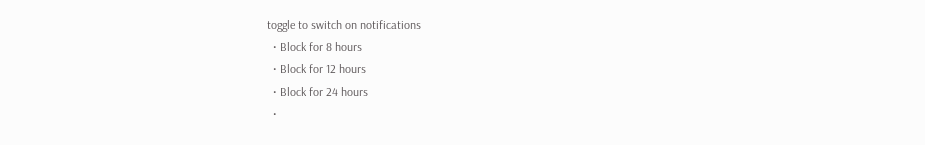toggle to switch on notifications
  • Block for 8 hours
  • Block for 12 hours
  • Block for 24 hours
  •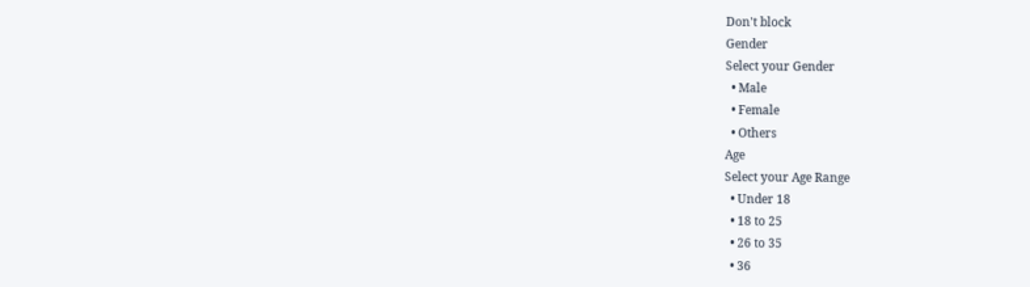Don't block
Gender
Select your Gender
  • Male
  • Female
  • Others
Age
Select your Age Range
  • Under 18
  • 18 to 25
  • 26 to 35
  • 36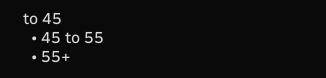to 45
  • 45 to 55
  • 55+